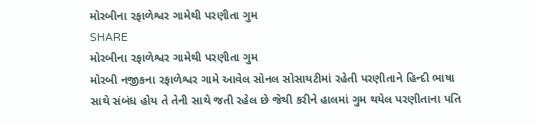મોરબીના રફાળેશ્વર ગામેથી પરણીતા ગુમ
SHARE
મોરબીના રફાળેશ્વર ગામેથી પરણીતા ગુમ
મોરબી નજીકના રફાળેશ્વર ગામે આવેલ સોનલ સોસાયટીમાં રહેતી પરણીતાને હિન્દી ભાષા સાથે સંબંધ હોય તે તેની સાથે જતી રહેલ છે જેથી કરીને હાલમાં ગુમ થયેલ પરણીતાના પતિ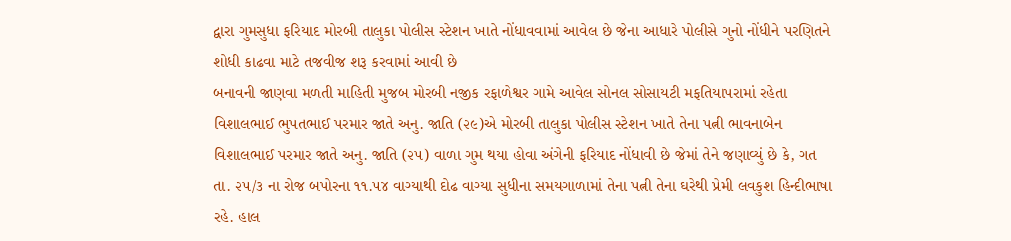દ્વારા ગુમસુધા ફરિયાદ મોરબી તાલુકા પોલીસ સ્ટેશન ખાતે નોંધાવવામાં આવેલ છે જેના આધારે પોલીસે ગુનો નોંધીને પરણિતને શોધી કાઢવા માટે તજવીજ શરૂ કરવામાં આવી છે
બનાવની જાણવા મળતી માહિતી મુજબ મોરબી નજીક રફાળેશ્વર ગામે આવેલ સોનલ સોસાયટી મફતિયાપરામાં રહેતા વિશાલભાઈ ભુપતભાઈ પરમાર જાતે અનુ. જાતિ (૨૯)એ મોરબી તાલુકા પોલીસ સ્ટેશન ખાતે તેના પત્ની ભાવનાબેન વિશાલભાઈ પરમાર જાતે અનુ. જાતિ (૨૫) વાળા ગુમ થયા હોવા અંગેની ફરિયાદ નોંધાવી છે જેમાં તેને જણાવ્યું છે કે, ગત તા. ૨૫/૩ ના રોજ બપોરના ૧૧.૫૪ વાગ્યાથી દોઢ વાગ્યા સુધીના સમયગાળામાં તેના પત્ની તેના ઘરેથી પ્રેમી લવકુશ હિન્દીભાષા રહે. હાલ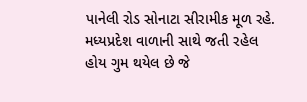પાનેલી રોડ સોનાટા સીરામીક મૂળ રહે. મધ્યપ્રદેશ વાળાની સાથે જતી રહેલ હોય ગુમ થયેલ છે જે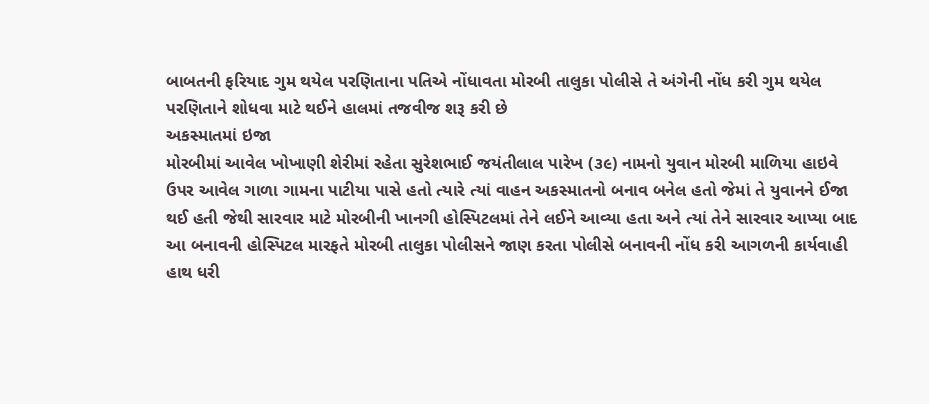બાબતની ફરિયાદ ગુમ થયેલ પરણિતાના પતિએ નોંધાવતા મોરબી તાલુકા પોલીસે તે અંગેની નોંધ કરી ગુમ થયેલ પરણિતાને શોધવા માટે થઈને હાલમાં તજવીજ શરૂ કરી છે
અકસ્માતમાં ઇજા
મોરબીમાં આવેલ ખોખાણી શેરીમાં રહેતા સુરેશભાઈ જયંતીલાલ પારેખ (૩૯) નામનો યુવાન મોરબી માળિયા હાઇવે ઉપર આવેલ ગાળા ગામના પાટીયા પાસે હતો ત્યારે ત્યાં વાહન અકસ્માતનો બનાવ બનેલ હતો જેમાં તે યુવાનને ઈજા થઈ હતી જેથી સારવાર માટે મોરબીની ખાનગી હોસ્પિટલમાં તેને લઈને આવ્યા હતા અને ત્યાં તેને સારવાર આપ્યા બાદ આ બનાવની હોસ્પિટલ મારફતે મોરબી તાલુકા પોલીસને જાણ કરતા પોલીસે બનાવની નોંધ કરી આગળની કાર્યવાહી હાથ ધરી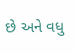છે અને વધુ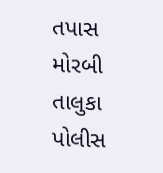તપાસ મોરબી તાલુકા પોલીસ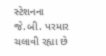સ્ટેશનના જે.બી. પરમાર ચલાવી રહ્યા છે